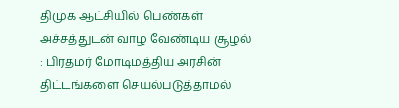திமுக ஆட்சியில் பெண்கள் அச்சத்துடன் வாழ வேண்டிய சூழல் : பிரதமர் மோடிமத்திய அரசின் திட்டங்களை செயல்படுத்தாமல்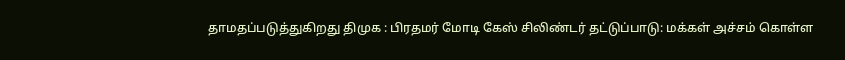தாமதப்படுத்துகிறது திமுக : பிரதமர் மோடி கேஸ் சிலிண்டர் தட்டுப்பாடு: மக்கள் அச்சம் கொள்ள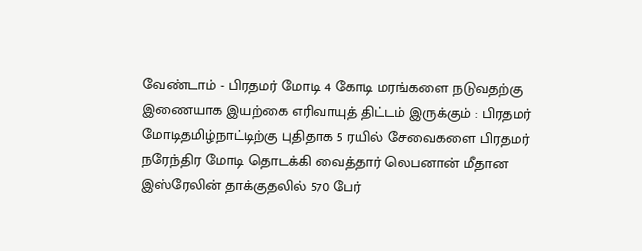வேண்டாம் - பிரதமர் மோடி 4 கோடி மரங்களை நடுவதற்கு இணையாக இயற்கை எரிவாயுத் திட்டம் இருக்கும் : பிரதமர் மோடிதமிழ்நாட்டிற்கு புதிதாக 5 ரயில் சேவைகளை பிரதமர் நரேந்திர மோடி தொடக்கி வைத்தார் லெபனான் மீதான இஸ்ரேலின் தாக்குதலில் 570 பேர்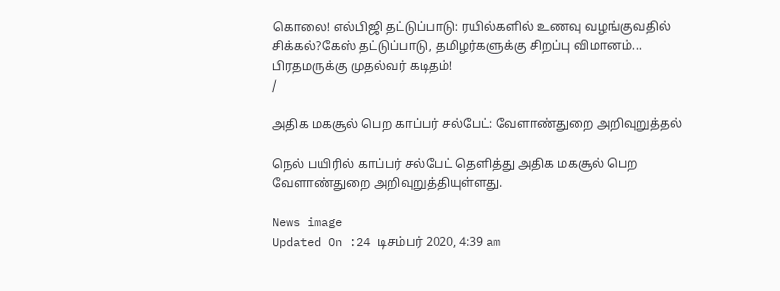கொலை! எல்பிஜி தட்டுப்பாடு: ரயில்களில் உணவு வழங்குவதில் சிக்கல்?கேஸ் தட்டுப்பாடு, தமிழர்களுக்கு சிறப்பு விமானம்... பிரதமருக்கு முதல்வர் கடிதம்!
/

அதிக மகசூல் பெற காப்பர் சல்பேட்: வேளாண்துறை அறிவுறுத்தல்

நெல் பயிரில் காப்பர் சல்பேட் தெளித்து அதிக மகசூல் பெற வேளாண்துறை அறிவுறுத்தியுள்ளது.

News image
Updated On :24 டிசம்பர் 2020, 4:39 am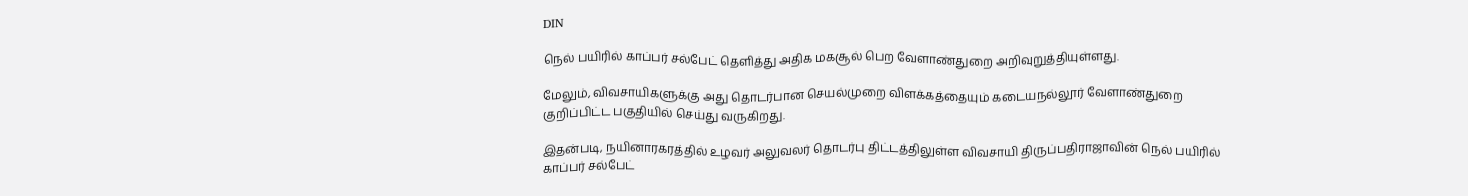DIN

நெல் பயிரில் காப்பர் சல்பேட் தெளித்து அதிக மகசூல் பெற வேளாண்துறை அறிவுறுத்தியுள்ளது.

மேலும், விவசாயிகளுக்கு அது தொடர்பான செயல்முறை விளக்கத்தையும் கடையநல்லூர் வேளாண்துறை குறிப்பிட்ட பகுதியில் செய்து வருகிறது.

இதன்படி, நயினாரகரத்தில் உழவர் அலுவலர் தொடர்பு திட்டத்திலுள்ள விவசாயி திருப்பதிராஜாவின் நெல் பயிரில் காப்பர் சல்பேட்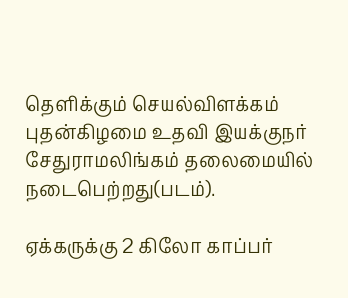தெளிக்கும் செயல்விளக்கம் புதன்கிழமை உதவி இயக்குநர் சேதுராமலிங்கம் தலைமையில் நடைபெற்றது(படம்).

ஏக்கருக்கு 2 கிலோ காப்பர்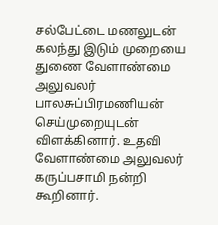சல்பேட்டை மணலுடன் கலந்து இடும் முறையை துணை வேளாண்மை அலுவலர் பாலசுப்பிரமணியன் செய்முறையுடன் விளக்கினார். உதவி வேளாண்மை அலுவலர் கருப்பசாமி நன்றி கூறினார்.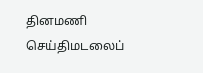தினமணி செய்திமடலைப்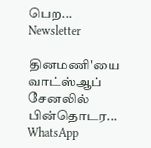பெற... Newsletter

தினமணி'யை வாட்ஸ்ஆப் சேனலில் பின்தொடர... WhatsApp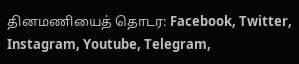தினமணியைத் தொடர: Facebook, Twitter, Instagram, Youtube, Telegram,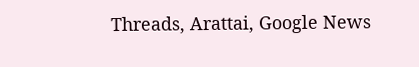Threads, Arattai, Google News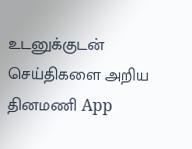உடனுக்குடன் செய்திகளை அறிய தினமணி App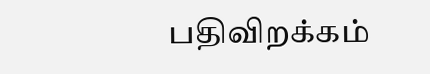பதிவிறக்கம்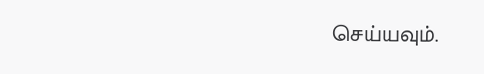செய்யவும்.